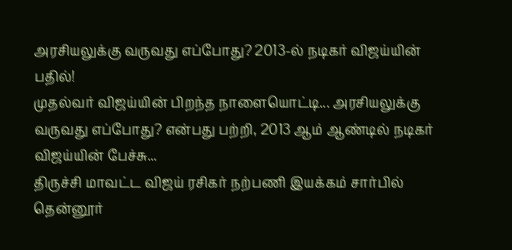அரசியலுக்கு வருவது எப்போது? 2013-ல் நடிகர் விஜய்யின் பதில்!
முதல்வர் விஜய்யின் பிறந்த நாளையொட்டி... அரசியலுக்கு வருவது எப்போது? என்பது பற்றி, 2013 ஆம் ஆண்டில் நடிகர் விஜய்யின் பேச்சு...
திருச்சி மாவட்ட விஜய் ரசிகர் நற்பணி இயக்கம் சார்பில் தென்னூர்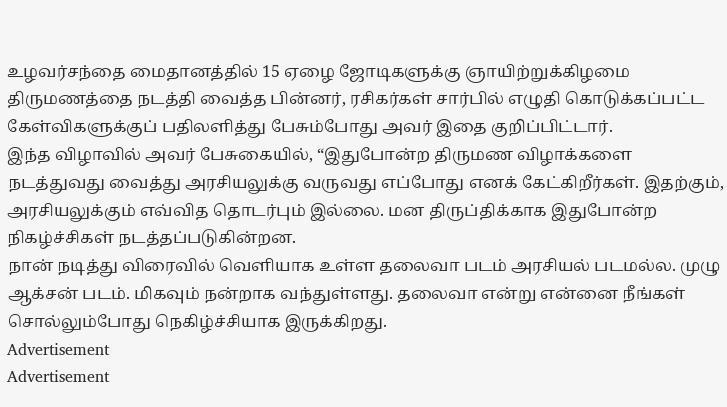உழவர்சந்தை மைதானத்தில் 15 ஏழை ஜோடிகளுக்கு ஞாயிற்றுக்கிழமை திருமணத்தை நடத்தி வைத்த பின்னர், ரசிகர்கள் சார்பில் எழுதி கொடுக்கப்பட்ட கேள்விகளுக்குப் பதிலளித்து பேசும்போது அவர் இதை குறிப்பிட்டார்.
இந்த விழாவில் அவர் பேசுகையில், “இதுபோன்ற திருமண விழாக்களை நடத்துவது வைத்து அரசியலுக்கு வருவது எப்போது எனக் கேட்கிறீர்கள். இதற்கும், அரசியலுக்கும் எவ்வித தொடர்பும் இல்லை. மன திருப்திக்காக இதுபோன்ற நிகழ்ச்சிகள் நடத்தப்படுகின்றன.
நான் நடித்து விரைவில் வெளியாக உள்ள தலைவா படம் அரசியல் படமல்ல. முழு ஆக்சன் படம். மிகவும் நன்றாக வந்துள்ளது. தலைவா என்று என்னை நீங்கள் சொல்லும்போது நெகிழ்ச்சியாக இருக்கிறது.
Advertisement
Advertisement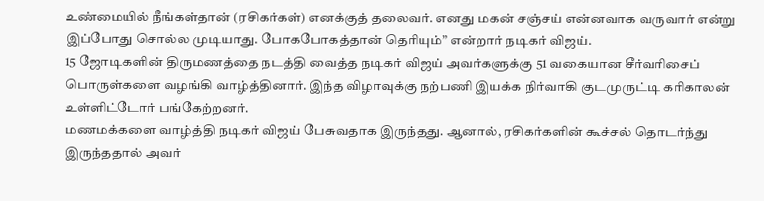உண்மையில் நீங்கள்தான் (ரசிகர்கள்) எனக்குத் தலைவர். எனது மகன் சஞ்சய் என்னவாக வருவார் என்று இப்போது சொல்ல முடியாது. போகபோகத்தான் தெரியும்” என்றார் நடிகர் விஜய்.
15 ஜோடிகளின் திருமணத்தை நடத்தி வைத்த நடிகர் விஜய் அவர்களுக்கு 51 வகையான சீர்வரிசைப் பொருள்களை வழங்கி வாழ்த்தினார். இந்த விழாவுக்கு நற்பணி இயக்க நிர்வாகி குடமுருட்டி கரிகாலன் உள்ளிட்டோர் பங்கேற்றனர்.
மணமக்களை வாழ்த்தி நடிகர் விஜய் பேசுவதாக இருந்தது. ஆனால், ரசிகர்களின் கூச்சல் தொடர்ந்து இருந்ததால் அவர்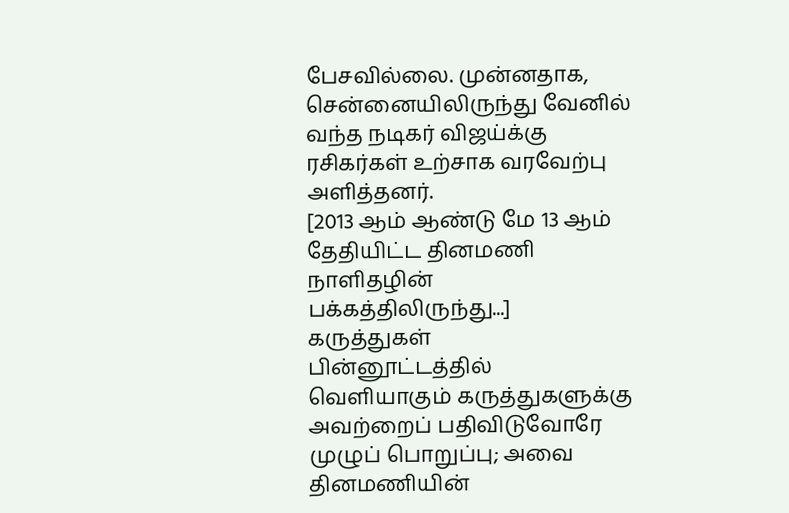பேசவில்லை. முன்னதாக, சென்னையிலிருந்து வேனில் வந்த நடிகர் விஜய்க்கு ரசிகர்கள் உற்சாக வரவேற்பு அளித்தனர்.
[2013 ஆம் ஆண்டு மே 13 ஆம் தேதியிட்ட தினமணி நாளிதழின் பக்கத்திலிருந்து...]
கருத்துகள்
பின்னூட்டத்தில் வெளியாகும் கருத்துகளுக்கு அவற்றைப் பதிவிடுவோரே முழுப் பொறுப்பு; அவை தினமணியின்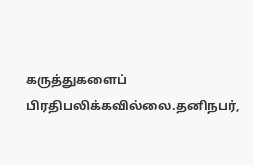கருத்துகளைப் பிரதிபலிக்கவில்லை.தனிநபர்,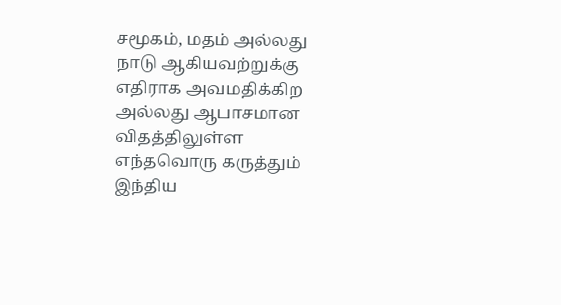சமூகம், மதம் அல்லது நாடு ஆகியவற்றுக்கு எதிராக அவமதிக்கிற அல்லது ஆபாசமான விதத்திலுள்ள எந்தவொரு கருத்தும் இந்திய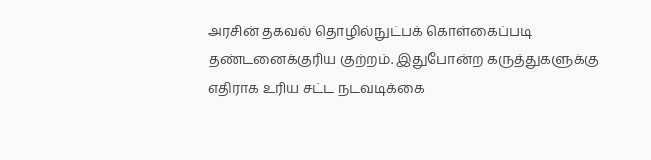அரசின் தகவல் தொழில்நுட்பக் கொள்கைப்படி தண்டனைக்குரிய குற்றம். இதுபோன்ற கருத்துகளுக்கு எதிராக உரிய சட்ட நடவடிக்கை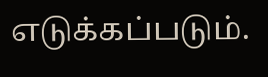எடுக்கப்படும்.